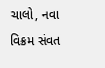ચાલો, નવા વિક્રમ સંવત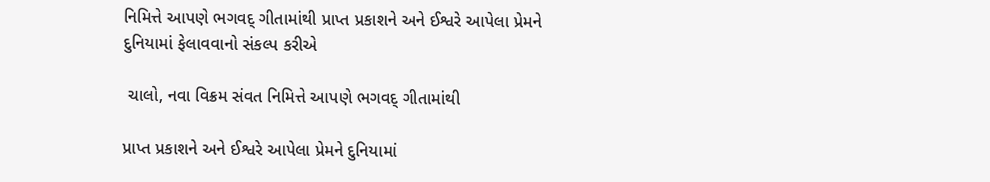નિમિત્તે આપણે ભગવદ્ ગીતામાંથી પ્રાપ્ત પ્રકાશને અને ઈશ્વરે આપેલા પ્રેમને દુનિયામાં ફેલાવવાનો સંકલ્પ કરીએ

 ચાલો, નવા વિક્રમ સંવત નિમિત્તે આપણે ભગવદ્ ગીતામાંથી

પ્રાપ્ત પ્રકાશને અને ઈશ્વરે આપેલા પ્રેમને દુનિયામાં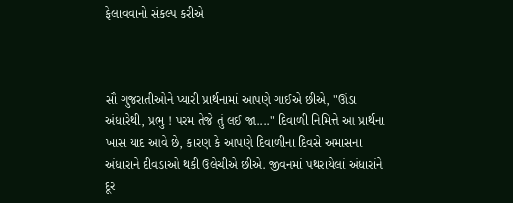ફેલાવવાનો સંકલ્પ કરીએ



સૌ ગુજરાતીઓને પ્યારી પ્રાર્થનામાં આપણે ગાઈએ છીએ, "ઊંડા અંધારેથી, પ્રભુ ! પરમ તેજે તું લઈ જા...." દિવાળી નિમિત્તે આ પ્રાર્થના ખાસ યાદ આવે છે, કારણ કે આપણે દિવાળીના દિવસે અમાસના અંધારાને દીવડાઓ થકી ઉલેચીએ છીએ. જીવનમાં પથરાયેલાં અંધારાંને દૂર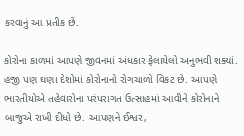કરવાનું આ પ્રતીક છે.

કોરોના કાળમાં આપણે જીવનમાં અંધકાર ફેલાયેલો અનુભવી શક્યાં. હજી પણ ઘણા દેશોમાં કોરોનાનો રોગચાળો વિકટ છે. આપણે ભારતીયોએ તહેવારોના પરંપરાગત ઉત્સાહમાં આવીને કોરોનાને બાજુએ રાખી દીધો છે. આપણને ઈશ્વર,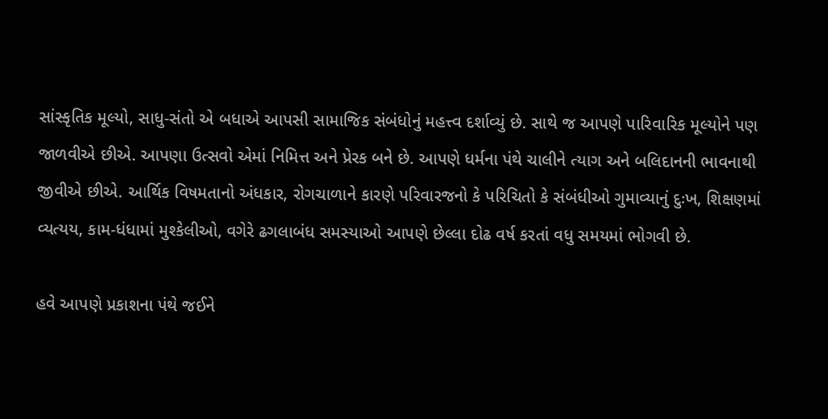સાંસ્કૃતિક મૂલ્યો, સાધુ-સંતો એ બધાએ આપસી સામાજિક સંબંધોનું મહત્ત્વ દર્શાવ્યું છે. સાથે જ આપણે પારિવારિક મૂલ્યોને પણ જાળવીએ છીએ. આપણા ઉત્સવો એમાં નિમિત્ત અને પ્રેરક બને છે. આપણે ધર્મના પંથે ચાલીને ત્યાગ અને બલિદાનની ભાવનાથી જીવીએ છીએ. આર્થિક વિષમતાનો અંધકાર, રોગચાળાને કારણે પરિવારજનો કે પરિચિતો કે સંબંધીઓ ગુમાવ્યાનું દુઃખ, શિક્ષણમાં વ્યત્યય, કામ-ધંધામાં મુશ્કેલીઓ, વગેરે ઢગલાબંધ સમસ્યાઓ આપણે છેલ્લા દોઢ વર્ષ કરતાં વધુ સમયમાં ભોગવી છે.

હવે આપણે પ્રકાશના પંથે જઈને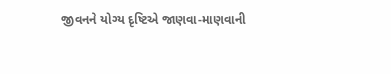જીવનને યોગ્ય દૃષ્ટિએ જાણવા-માણવાની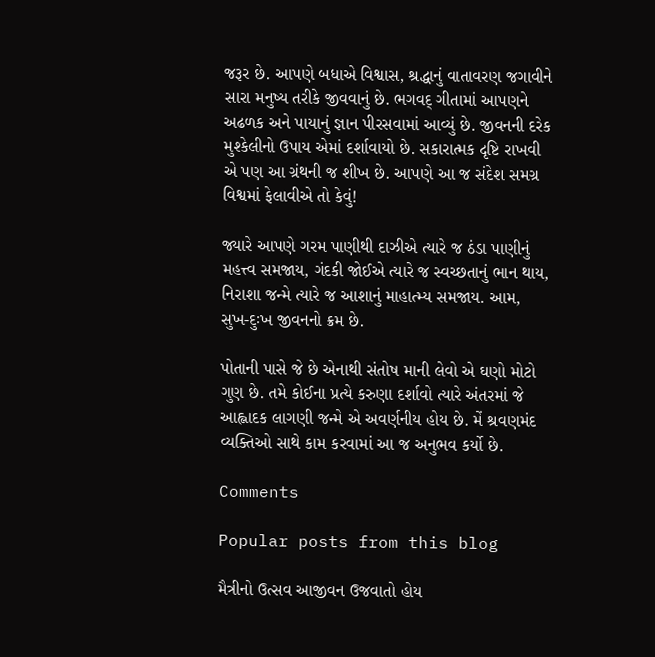જરૂર છે. આપણે બધાએ વિશ્વાસ, શ્રદ્ધાનું વાતાવરણ જગાવીને સારા મનુષ્ય તરીકે જીવવાનું છે. ભગવદ્ ગીતામાં આપણને અઢળક અને પાયાનું જ્ઞાન પીરસવામાં આવ્યું છે. જીવનની દરેક મુશ્કેલીનો ઉપાય એમાં દર્શાવાયો છે. સકારાત્મક દૃષ્ટિ રાખવી એ પણ આ ગ્રંથની જ શીખ છે. આપણે આ જ સંદેશ સમગ્ર વિશ્વમાં ફેલાવીએ તો કેવું!

જ્યારે આપણે ગરમ પાણીથી દાઝીએ ત્યારે જ ઠંડા પાણીનું મહત્ત્વ સમજાય, ગંદકી જોઈએ ત્યારે જ સ્વચ્છતાનું ભાન થાય, નિરાશા જન્મે ત્યારે જ આશાનું માહાત્મ્ય સમજાય. આમ, સુખ-દુઃખ જીવનનો ક્રમ છે.

પોતાની પાસે જે છે એનાથી સંતોષ માની લેવો એ ઘણો મોટો ગુણ છે. તમે કોઈના પ્રત્યે કરુણા દર્શાવો ત્યારે અંતરમાં જે આહ્લાદક લાગણી જન્મે એ અવર્ણનીય હોય છે. મેં શ્રવણમંદ વ્યક્તિઓ સાથે કામ કરવામાં આ જ અનુભવ કર્યો છે.

Comments

Popular posts from this blog

મૈત્રીનો ઉત્સવ આજીવન ઉજવાતો હોય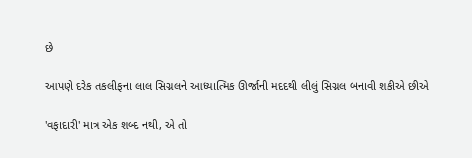છે

આપણે દરેક તકલીફના લાલ સિગ્નલને આધ્યાત્મિક ઊર્જાની મદદથી લીલું સિગ્નલ બનાવી શકીએ છીએ

'વફાદારી' માત્ર એક શબ્દ નથી, એ તો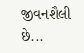જીવનશૈલી છે...